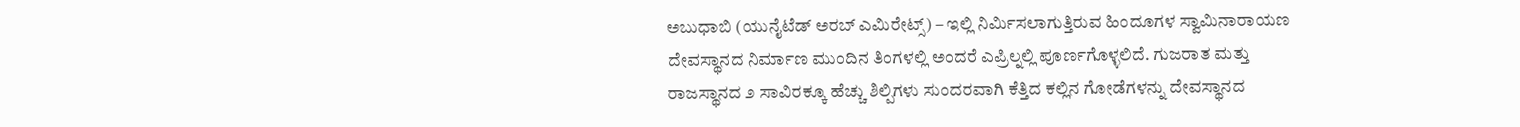ಅಬುಧಾಬಿ (ಯುನೈಟೆಡ್ ಅರಬ್ ಎಮಿರೇಟ್ಸ್) – ಇಲ್ಲಿ ನಿರ್ಮಿಸಲಾಗುತ್ತಿರುವ ಹಿಂದೂಗಳ ಸ್ವಾಮಿನಾರಾಯಣ ದೇವಸ್ಥಾನದ ನಿರ್ಮಾಣ ಮುಂದಿನ ತಿಂಗಳಲ್ಲಿ ಅಂದರೆ ಎಪ್ರಿಲ್ನಲ್ಲಿ ಪೂರ್ಣಗೊಳ್ಳಲಿದೆ. ಗುಜರಾತ ಮತ್ತು ರಾಜಸ್ಥಾನದ ೨ ಸಾವಿರಕ್ಕೂ ಹೆಚ್ಚು ಶಿಲ್ಪಿಗಳು ಸುಂದರವಾಗಿ ಕೆತ್ತಿದ ಕಲ್ಲಿನ ಗೋಡೆಗಳನ್ನು ದೇವಸ್ಥಾನದ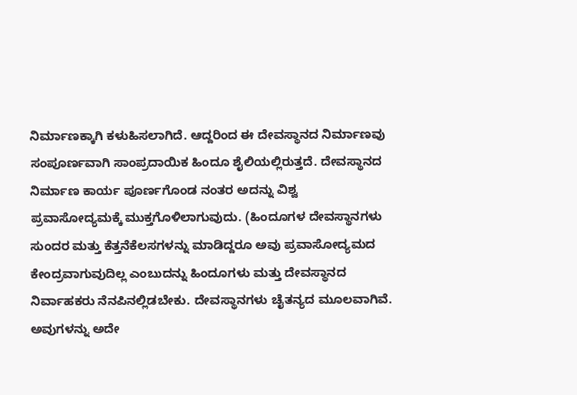ನಿರ್ಮಾಣಕ್ಕಾಗಿ ಕಳುಹಿಸಲಾಗಿದೆ. ಆದ್ದರಿಂದ ಈ ದೇವಸ್ಥಾನದ ನಿರ್ಮಾಣವು ಸಂಪೂರ್ಣವಾಗಿ ಸಾಂಪ್ರದಾಯಿಕ ಹಿಂದೂ ಶೈಲಿಯಲ್ಲಿರುತ್ತದೆ. ದೇವಸ್ಥಾನದ ನಿರ್ಮಾಣ ಕಾರ್ಯ ಪೂರ್ಣಗೊಂಡ ನಂತರ ಅದನ್ನು ವಿಶ್ವ ಪ್ರವಾಸೋದ್ಯಮಕ್ಕೆ ಮುಕ್ತಗೊಳಿಲಾಗುವುದು. (ಹಿಂದೂಗಳ ದೇವಸ್ಥಾನಗಳು ಸುಂದರ ಮತ್ತು ಕೆತ್ತನೆಕೆಲಸಗಳನ್ನು ಮಾಡಿದ್ದರೂ ಅವು ಪ್ರವಾಸೋದ್ಯಮದ ಕೇಂದ್ರವಾಗುವುದಿಲ್ಲ ಎಂಬುದನ್ನು ಹಿಂದೂಗಳು ಮತ್ತು ದೇವಸ್ಥಾನದ ನಿರ್ವಾಹಕರು ನೆನಪಿನಲ್ಲಿಡಬೇಕು. ದೇವಸ್ಥಾನಗಳು ಚೈತನ್ಯದ ಮೂಲವಾಗಿವೆ. ಅವುಗಳನ್ನು ಅದೇ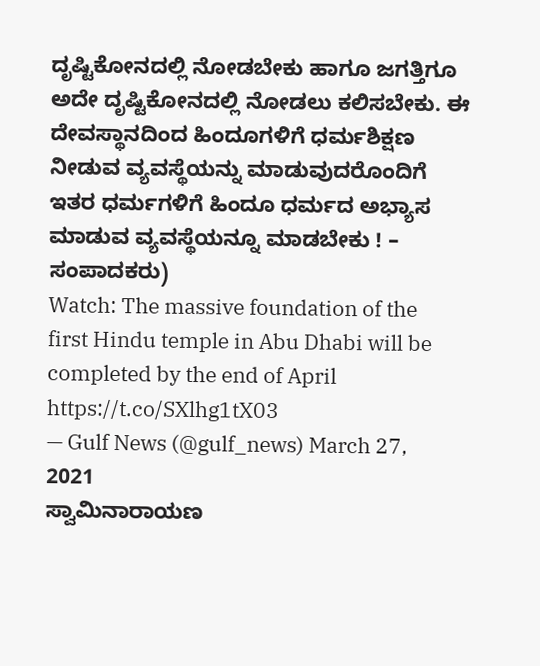ದೃಷ್ಟಿಕೋನದಲ್ಲಿ ನೋಡಬೇಕು ಹಾಗೂ ಜಗತ್ತಿಗೂ ಅದೇ ದೃಷ್ಟಿಕೋನದಲ್ಲಿ ನೋಡಲು ಕಲಿಸಬೇಕು. ಈ ದೇವಸ್ಥಾನದಿಂದ ಹಿಂದೂಗಳಿಗೆ ಧರ್ಮಶಿಕ್ಷಣ ನೀಡುವ ವ್ಯವಸ್ಥೆಯನ್ನು ಮಾಡುವುದರೊಂದಿಗೆ ಇತರ ಧರ್ಮಗಳಿಗೆ ಹಿಂದೂ ಧರ್ಮದ ಅಭ್ಯಾಸ ಮಾಡುವ ವ್ಯವಸ್ಥೆಯನ್ನೂ ಮಾಡಬೇಕು ! – ಸಂಪಾದಕರು)
Watch: The massive foundation of the first Hindu temple in Abu Dhabi will be completed by the end of April https://t.co/SXlhg1tX03
— Gulf News (@gulf_news) March 27, 2021
ಸ್ವಾಮಿನಾರಾಯಣ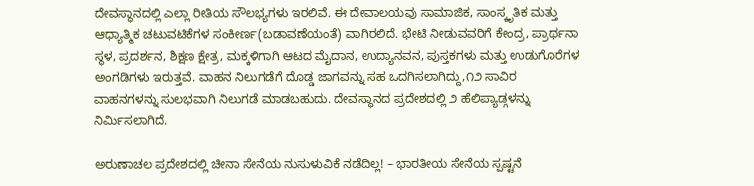ದೇವಸ್ಥಾನದಲ್ಲಿ ಎಲ್ಲಾ ರೀತಿಯ ಸೌಲಭ್ಯಗಳು ಇರಲಿವೆ. ಈ ದೇವಾಲಯವು ಸಾಮಾಜಿಕ, ಸಾಂಸ್ಕೃತಿಕ ಮತ್ತು ಆಧ್ಯಾತ್ಮಿಕ ಚಟುವಟಿಕೆಗಳ ಸಂಕೀರ್ಣ(ಬಡಾವಣೆಯಂತೆ) ವಾಗಿರಲಿದೆ. ಭೇಟಿ ನೀಡುವವರಿಗೆ ಕೇಂದ್ರ, ಪ್ರಾರ್ಥನಾ ಸ್ಥಳ, ಪ್ರದರ್ಶನ, ಶಿಕ್ಷಣ ಕ್ಷೇತ್ರ, ಮಕ್ಕಳಿಗಾಗಿ ಆಟದ ಮೈದಾನ, ಉದ್ಯಾನವನ, ಪುಸ್ತಕಗಳು ಮತ್ತು ಉಡುಗೊರೆಗಳ ಅಂಗಡಿಗಳು ಇರುತ್ತವೆ. ವಾಹನ ನಿಲುಗಡೆಗೆ ದೊಡ್ಡ ಜಾಗವನ್ನು ಸಹ ಒದಗಿಸಲಾಗಿದ್ದು,೧೨ ಸಾವಿರ ವಾಹನಗಳನ್ನು ಸುಲಭವಾಗಿ ನಿಲುಗಡೆ ಮಾಡಬಹುದು. ದೇವಸ್ಥಾನದ ಪ್ರದೇಶದಲ್ಲಿ ೨ ಹೆಲಿಪ್ಯಾಡ್ಗಳನ್ನು ನಿರ್ಮಿಸಲಾಗಿದೆ.

ಅರುಣಾಚಲ ಪ್ರದೇಶದಲ್ಲಿ ಚೀನಾ ಸೇನೆಯ ನುಸುಳುವಿಕೆ ನಡೆದಿಲ್ಲ! – ಭಾರತೀಯ ಸೇನೆಯ ಸ್ಪಷ್ಟನೆ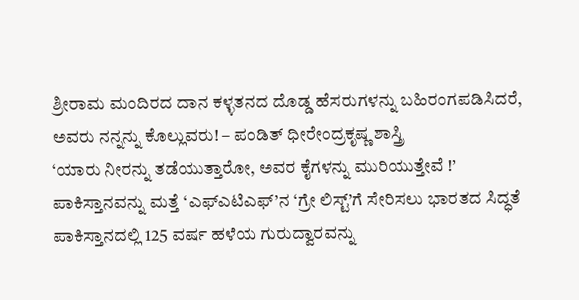ಶ್ರೀರಾಮ ಮಂದಿರದ ದಾನ ಕಳ್ಳತನದ ದೊಡ್ಡ ಹೆಸರುಗಳನ್ನು ಬಹಿರಂಗಪಡಿಸಿದರೆ, ಅವರು ನನ್ನನ್ನು ಕೊಲ್ಲುವರು! – ಪಂಡಿತ್ ಧೀರೇಂದ್ರಕೃಷ್ಣ ಶಾಸ್ತ್ರಿ
‘ಯಾರು ನೀರನ್ನು ತಡೆಯುತ್ತಾರೋ, ಅವರ ಕೈಗಳನ್ನು ಮುರಿಯುತ್ತೇವೆ !’
ಪಾಕಿಸ್ತಾನವನ್ನು ಮತ್ತೆ ‘ಎಫ್ಎಟಿಎಫ್’ನ ‘ಗ್ರೇ ಲಿಸ್ಟ್’ಗೆ ಸೇರಿಸಲು ಭಾರತದ ಸಿದ್ಧತೆ
ಪಾಕಿಸ್ತಾನದಲ್ಲಿ 125 ವರ್ಷ ಹಳೆಯ ಗುರುದ್ವಾರವನ್ನು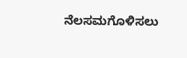ನೆಲಸಮಗೊಳಿಸಲು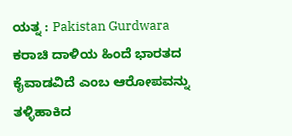ಯತ್ನ : Pakistan Gurdwara
ಕರಾಚಿ ದಾಳಿಯ ಹಿಂದೆ ಭಾರತದ ಕೈವಾಡವಿದೆ ಎಂಬ ಆರೋಪವನ್ನು ತಳ್ಳಿಹಾಕಿದ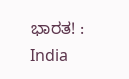ಭಾರತ! : India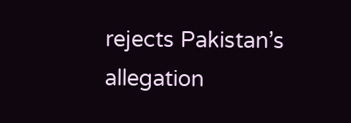rejects Pakistan’s allegation